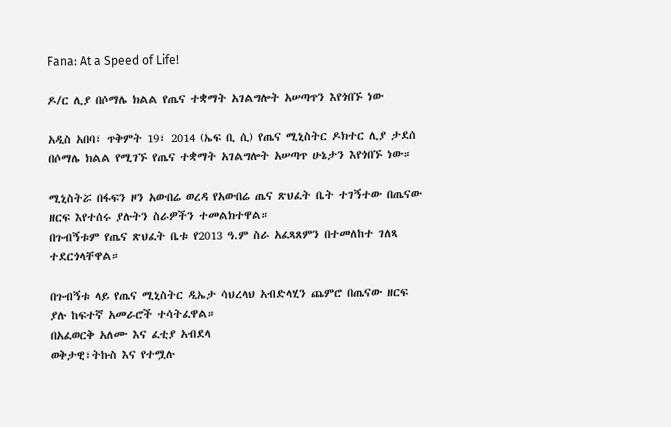Fana: At a Speed of Life!

ዶ/ር ሊያ በሶማሌ ክልል የጤና ተቋማት አገልግሎት አሠጣጥን እየጎበኙ ነው

አዲስ አበባ፣ ጥቅምት 19፣ 2014 (ኤፍ ቢ ሲ) የጤና ሚኒስትር ዶክተር ሊያ ታደሰ በሶማሌ ክልል የሚገኙ የጤና ተቋማት አገልግሎት አሠጣጥ ሁኔታን እየጎበኙ ነው።

ሚኒስትሯ በፋፍን ዞን አውበሬ ወረዳ የአውበሬ ጤና ጽህፈት ቤት ተገኝተው በጤናው ዘርፍ እየተሰሩ ያሉትን ስራዎችን ተመልክተዋል።
በጉብኝቱም የጤና ጽህፈት ቤቱ የ2013 ዓ.ም ስራ አፈጻጸምን በተመለከተ ገለጻ ተደርጎላቸዋል።

በጉብኝቱ ላይ የጤና ሚኒስትር ዲኤታ ሳህረላህ አብድላሂን ጨምሮ በጤናው ዘርፍ ያሉ ከፍተኛ አመራሮች ተሳትፈዋል።
በአፈወርቅ አለሙ እና ፈቲያ አብደላ
ወቅታዊ፣ትኩስ እና የተሟሉ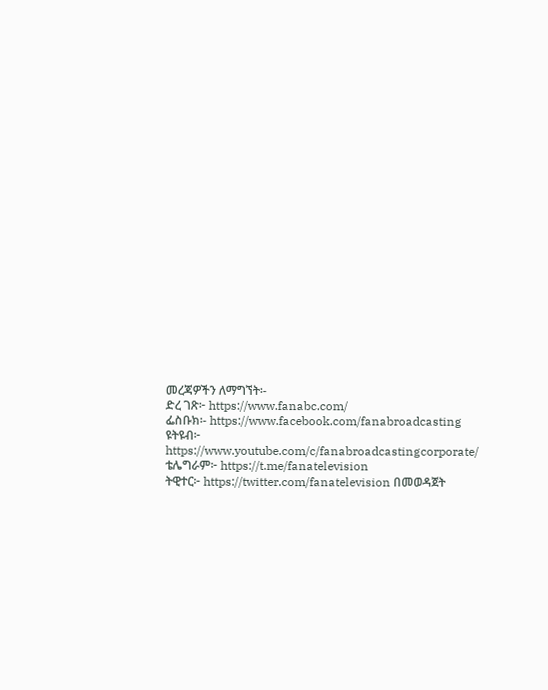መረጃዎችን ለማግኘት፡-
ድረ ገጽ፦ https://www.fanabc.com/
ፌስቡክ፡- https://www.facebook.com/fanabroadcasting
ዩትዩብ፦ https://www.youtube.com/c/fanabroadcastingcorporate/
ቴሌግራም፦ https://t.me/fanatelevision
ትዊተር፦ https://twitter.com/fanatelevision በመወዳጀት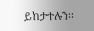ይከታተሉን፡፡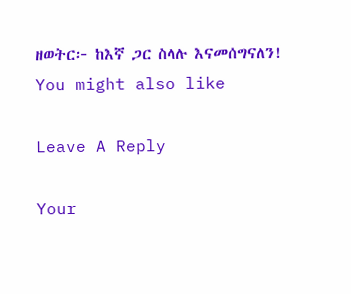ዘወትር፦ ከእኛ ጋር ስላሉ እናመሰግናለን!
You might also like

Leave A Reply

Your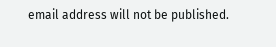email address will not be published.